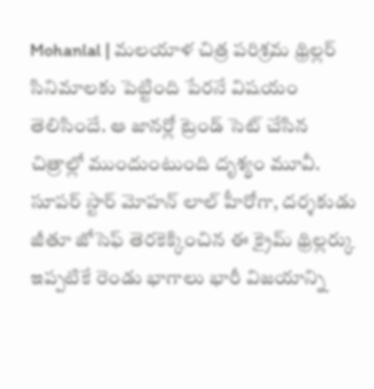Mohanlal | మలయాళ చిత్ర పరిశ్రమ థ్రిల్లర్ సినిమాలకు పెట్టింది పేరనే విషయం తెలిసిందే. ఆ జానర్లో ట్రెండ్ సెట్ చేసిన చిత్రాల్లో ముందుంటుంది దృశ్యం మూవీ. సూపర్ స్టార్ మోహన్ లాల్ హీరోగా, దర్శకుడు జీతూ జోసెఫ్ తెరకెక్కించిన ఈ క్రైమ్ థ్రిల్లర్కు ఇప్పటికే రెండు భాగాలు భారీ విజయాన్ని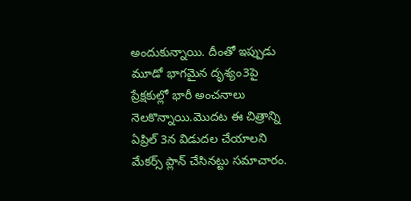అందుకున్నాయి. దీంతో ఇప్పుడు మూడో భాగమైన దృశ్యం3పై ప్రేక్షకుల్లో భారీ అంచనాలు నెలకొన్నాయి.మొదట ఈ చిత్రాన్ని ఏప్రిల్ 3న విడుదల చేయాలని మేకర్స్ ప్లాన్ చేసినట్టు సమాచారం.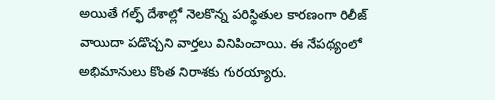అయితే గల్ఫ్ దేశాల్లో నెలకొన్న పరిస్థితుల కారణంగా రిలీజ్ వాయిదా పడొచ్చని వార్తలు వినిపించాయి. ఈ నేపథ్యంలో అభిమానులు కొంత నిరాశకు గురయ్యారు.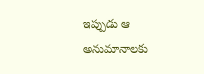ఇప్పుడు ఆ అనుమానాలకు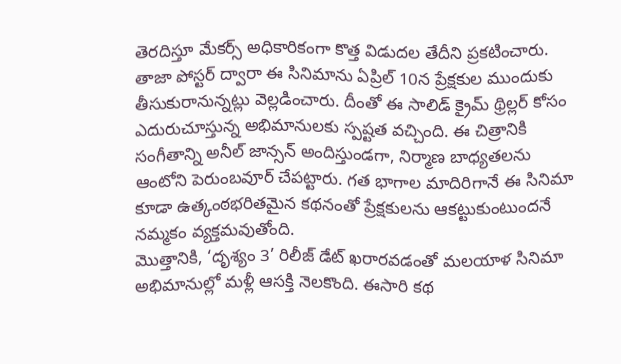తెరదిస్తూ మేకర్స్ అధికారికంగా కొత్త విడుదల తేదీని ప్రకటించారు. తాజా పోస్టర్ ద్వారా ఈ సినిమాను ఏప్రిల్ 10న ప్రేక్షకుల ముందుకు తీసుకురానున్నట్లు వెల్లడించారు. దీంతో ఈ సాలిడ్ క్రైమ్ థ్రిల్లర్ కోసం ఎదురుచూస్తున్న అభిమానులకు స్పష్టత వచ్చింది. ఈ చిత్రానికి సంగీతాన్ని అనీల్ జాన్సన్ అందిస్తుండగా, నిర్మాణ బాధ్యతలను ఆంటోని పెరుంబవూర్ చేపట్టారు. గత భాగాల మాదిరిగానే ఈ సినిమా కూడా ఉత్కంఠభరితమైన కథనంతో ప్రేక్షకులను ఆకట్టుకుంటుందనే నమ్మకం వ్యక్తమవుతోంది.
మొత్తానికి, ‘దృశ్యం 3’ రిలీజ్ డేట్ ఖరారవడంతో మలయాళ సినిమా అభిమానుల్లో మళ్లీ ఆసక్తి నెలకొంది. ఈసారి కథ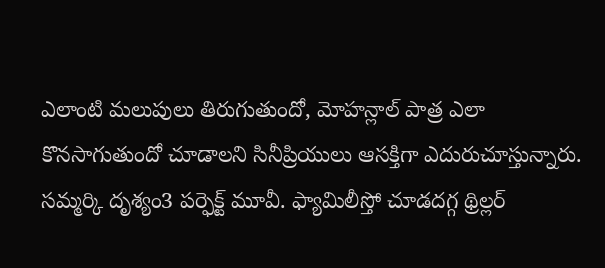ఎలాంటి మలుపులు తిరుగుతుందో, మోహన్లాల్ పాత్ర ఎలా కొనసాగుతుందో చూడాలని సినీప్రియులు ఆసక్తిగా ఎదురుచూస్తున్నారు. సమ్మర్కి దృశ్యం3 పర్ఫెక్ట్ మూవీ. ఫ్యామిలీస్తో చూడదగ్గ థ్రిల్లర్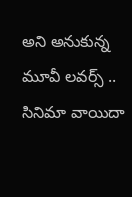అని అనుకున్న మూవీ లవర్స్ .. సినిమా వాయిదా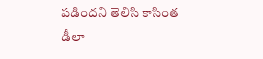పడిందని తెలిసి కాసింత డీలా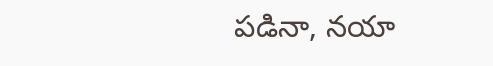పడినా, నయా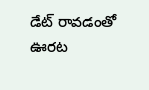డేట్ రావడంతో ఊరట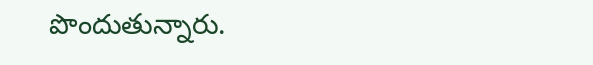పొందుతున్నారు.